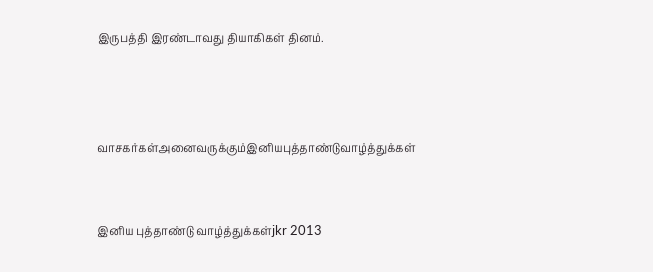இருபத்தி இரண்டாவது தியாகிகள் தினம்.



வாசகர்கள்அனைவருக்கும்இனியபுத்தாண்டுவாழ்த்துக்கள்


இனிய புத்தாண்டு வாழ்த்துக்கள்jkr 2013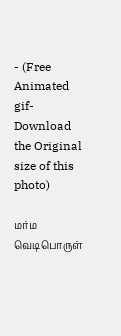- (Free Animated gif-Download the Original size of this photo)

மர்ம வெடிபொருள்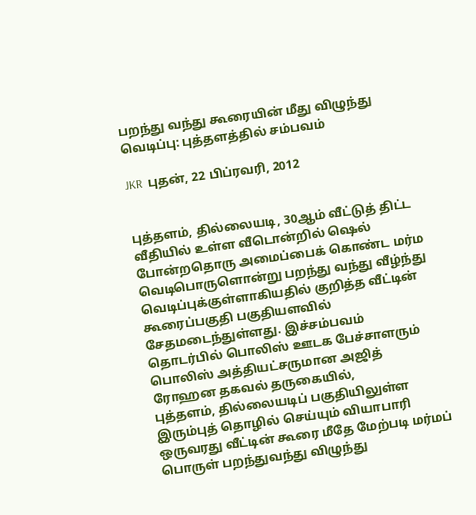பறந்து வந்து கூரையின் மீது விழுந்து வெடிப்பு: புத்தளத்தில் சம்பவம்

JKR  புதன், 22 பிப்ரவரி, 2012


புத்தளம், தில்லையடி, 30ஆம் வீட்டுத் திட்ட வீதியில் உள்ள வீடொன்றில் ஷெல் போன்றதொரு அமைப்பைக் கொண்ட மர்ம வெடிபொருளொன்று பறந்து வந்து வீழ்ந்து வெடிப்புக்குள்ளாகியதில் குறித்த வீட்டின் கூரைப்பகுதி பகுதியளவில் சேதமடைந்துள்ளது. இச்சம்பவம் தொடர்பில் பொலிஸ் ஊடக பேச்சாளரும் பொலிஸ் அத்தியட்சருமான அஜித் ரோஹன தகவல் தருகையில்,
புத்தளம், தில்லையடிப் பகுதியிலுள்ள இரும்புத் தொழில் செய்யும் வியாபாரி ஒருவரது வீட்டின் கூரை மீதே மேற்படி மர்மப் பொருள் பறந்துவந்து விழுந்து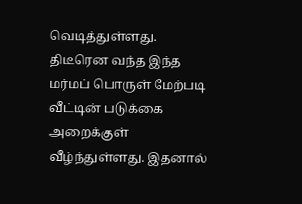வெடித்துள்ளது. திடீரென வந்த இந்த மர்மப் பொருள் மேற்படி வீட்டின் படுக்கை அறைக்குள் வீழ்ந்துள்ளது. இதனால்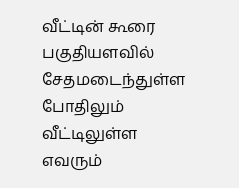வீட்டின் கூரை பகுதியளவில் சேதமடைந்துள்ள போதிலும் வீட்டிலுள்ள எவரும்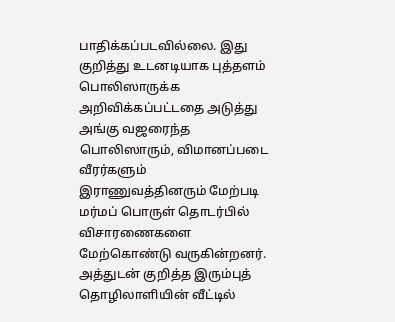பாதிக்கப்படவில்லை. இது குறித்து உடனடியாக புத்தளம் பொலிஸாருக்க அறிவிக்கப்பட்டதை அடுத்து அங்கு வஜரைந்த பொலிஸாரும், விமானப்படை வீரர்களும் இராணுவத்தினரும் மேற்படி மர்மப் பொருள் தொடர்பில் விசாரணைகளை மேற்கொண்டு வருகின்றனர். அத்துடன் குறித்த இரும்புத் தொழிலாளியின் வீட்டில்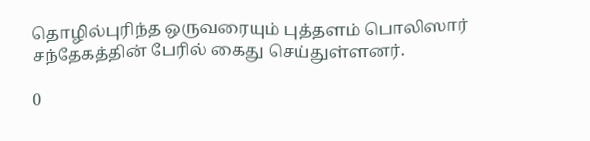தொழில்புரிந்த ஒருவரையும் புத்தளம் பொலிஸார் சந்தேகத்தின் பேரில் கைது செய்துள்ளனர்.

0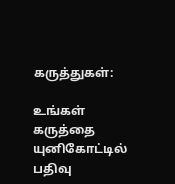கருத்துகள்:

உங்கள் கருத்தை யுனிகோட்டில் பதிவு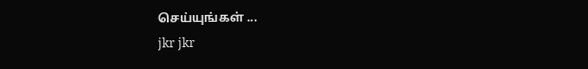செய்யுங்கள் ...
jkr jkr